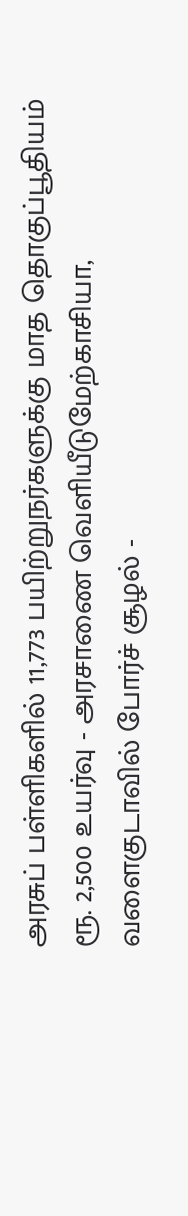அரசுப் பள்ளிகளில் 11,773 பயிற்றுநர்களுக்கு மாத தொகுப்பூதியம் ரூ. 2,500 உயர்வு - அரசாணை வெளியீடுமேற்காசியா, வளைகுடாவில் போர்ச் சூழல் -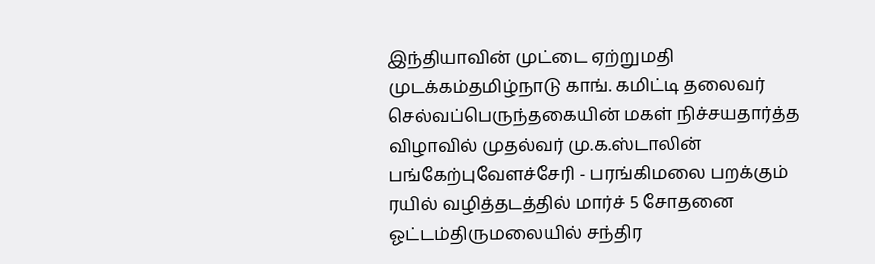இந்தியாவின் முட்டை ஏற்றுமதி முடக்கம்தமிழ்நாடு காங். கமிட்டி தலைவர் செல்வப்பெருந்தகையின் மகள் நிச்சயதார்த்த விழாவில் முதல்வர் மு.க.ஸ்டாலின் பங்கேற்புவேளச்சேரி - பரங்கிமலை பறக்கும் ரயில் வழித்தடத்தில் மார்ச் 5 சோதனை ஓட்டம்திருமலையில் சந்திர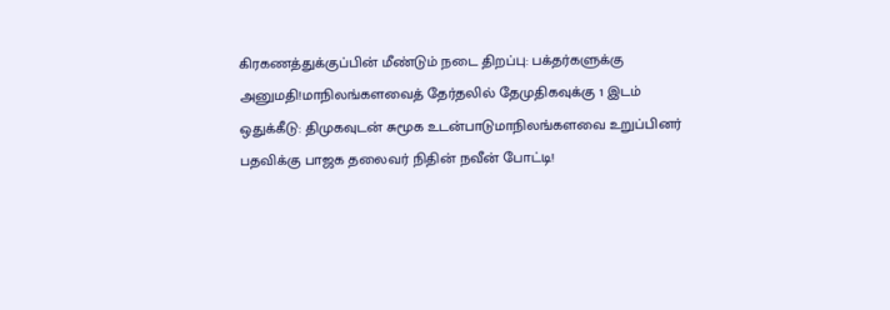கிரகணத்துக்குப்பின் மீண்டும் நடை திறப்பு: பக்தர்களுக்கு அனுமதி!மாநிலங்களவைத் தேர்தலில் தேமுதிகவுக்கு 1 இடம் ஒதுக்கீடு: திமுகவுடன் சுமூக உடன்பாடுமாநிலங்களவை உறுப்பினர் பதவிக்கு பாஜக தலைவர் நிதின் நவீன் போட்டி!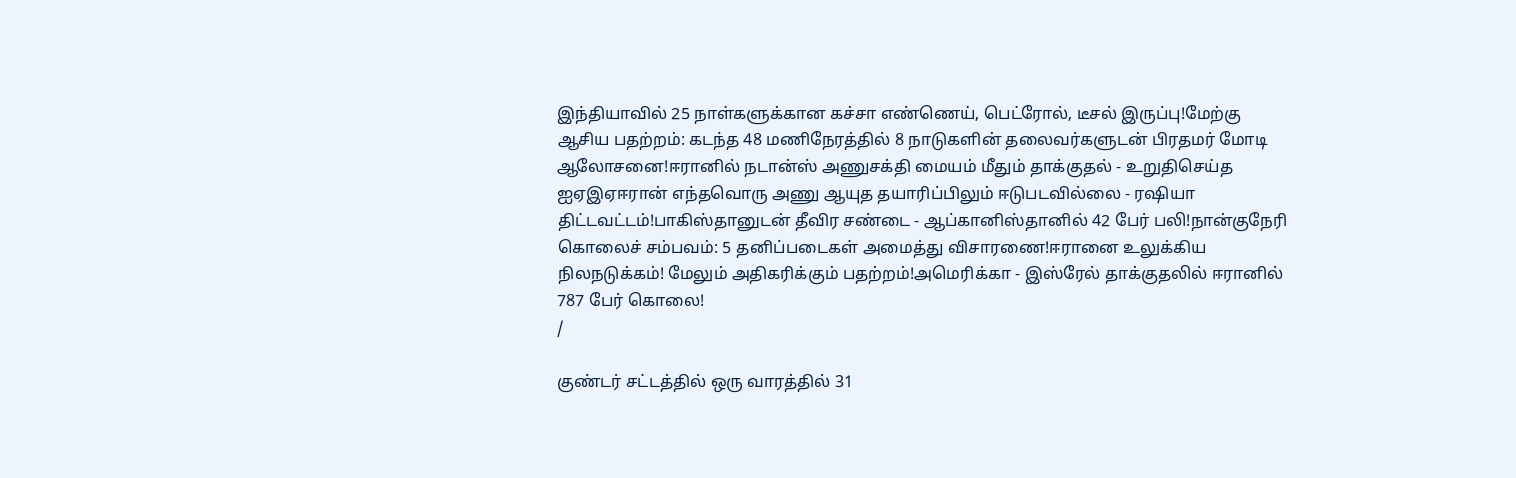இந்தியாவில் 25 நாள்களுக்கான கச்சா எண்ணெய், பெட்ரோல், டீசல் இருப்பு!மேற்கு ஆசிய பதற்றம்: கடந்த 48 மணிநேரத்தில் 8 நாடுகளின் தலைவர்களுடன் பிரதமர் மோடி ஆலோசனை!ஈரானில் நடான்ஸ் அணுசக்தி மையம் மீதும் தாக்குதல் - உறுதிசெய்த ஐஏஇஏஈரான் எந்தவொரு அணு ஆயுத தயாரிப்பிலும் ஈடுபடவில்லை - ரஷியா திட்டவட்டம்!பாகிஸ்தானுடன் தீவிர சண்டை - ஆப்கானிஸ்தானில் 42 பேர் பலி!நான்குநேரி கொலைச் சம்பவம்: 5 தனிப்படைகள் அமைத்து விசாரணை!ஈரானை உலுக்கிய நிலநடுக்கம்! மேலும் அதிகரிக்கும் பதற்றம்!அமெரிக்கா - இஸ்ரேல் தாக்குதலில் ஈரானில் 787 பேர் கொலை!
/

குண்டர் சட்டத்தில் ஒரு வாரத்தில் 31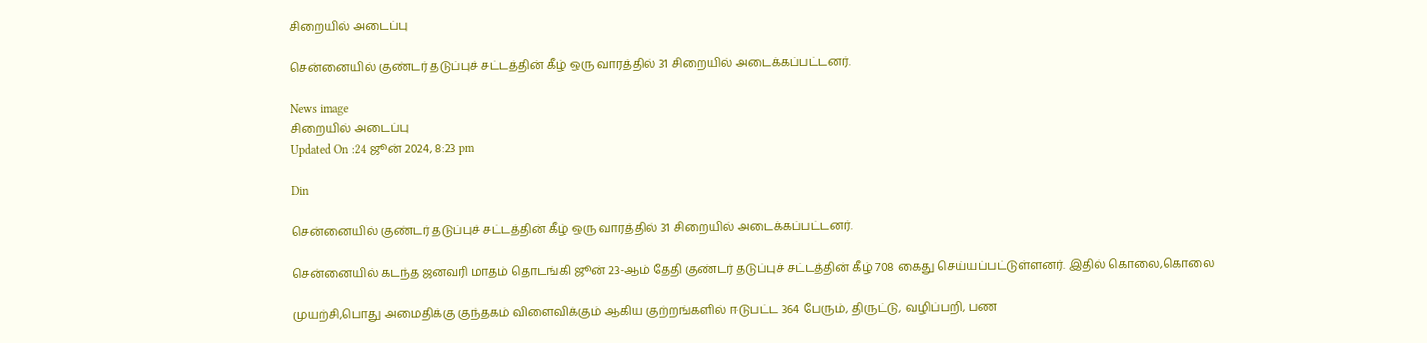சிறையில் அடைப்பு

சென்னையில் குண்டர் தடுப்புச் சட்டத்தின் கீழ் ஒரு வாரத்தில் 31 சிறையில் அடைக்கப்பட்டனர்.

News image
சிறையில் அடைப்பு
Updated On :24 ஜூன் 2024, 8:23 pm

Din

சென்னையில் குண்டர் தடுப்புச் சட்டத்தின் கீழ் ஒரு வாரத்தில் 31 சிறையில் அடைக்கப்பட்டனர்.

சென்னையில் கடந்த ஜனவரி மாதம் தொடங்கி ஜூன் 23-ஆம் தேதி குண்டர் தடுப்புச் சட்டத்தின் கீழ் 708 கைது செய்யப்பட்டுள்ளனர். இதில் கொலை,கொலை

முயற்சி,பொது அமைதிக்கு குந்தகம் விளைவிக்கும் ஆகிய குற்றங்களில் ஈடுபட்ட 364 பேரும், திருட்டு, வழிப்பறி, பண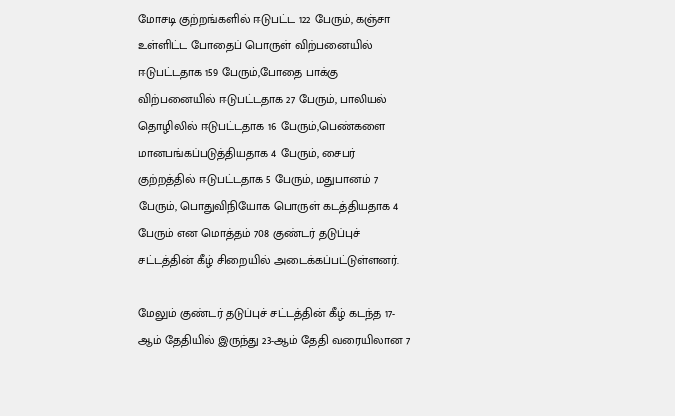மோசடி குற்றங்களில் ஈடுபட்ட 122 பேரும், கஞ்சா உள்ளிட்ட போதைப் பொருள் விற்பனையில் ஈடுபட்டதாக 159 பேரும்,போதை பாக்கு விற்பனையில் ஈடுபட்டதாக 27 பேரும், பாலியல் தொழிலில் ஈடுபட்டதாக 16 பேரும்,பெண்களை மானபங்கப்படுத்தியதாக 4 பேரும், சைபர் குற்றத்தில் ஈடுபட்டதாக 5 பேரும், மதுபானம் 7 பேரும், பொதுவிநியோக பொருள் கடத்தியதாக 4 பேரும் என மொத்தம் 708 குண்டர் தடுப்புச் சட்டத்தின் கீழ் சிறையில் அடைக்கப்பட்டுள்ளனர்.

மேலும் குண்டர் தடுப்புச் சட்டத்தின் கீழ் கடந்த 17-ஆம் தேதியில் இருந்து 23-ஆம் தேதி வரையிலான 7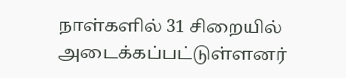நாள்களில் 31 சிறையில் அடைக்கப்பட்டுள்ளனர்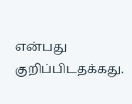என்பது குறிப்பிடதக்கது.